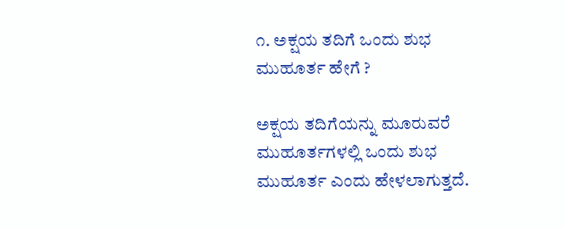೧. ಅಕ್ಷಯ ತದಿಗೆ ಒಂದು ಶುಭ ಮುಹೂರ್ತ ಹೇಗೆ ?

ಅಕ್ಷಯ ತದಿಗೆಯನ್ನು ಮೂರುವರೆ ಮುಹೂರ್ತಗಳಲ್ಲಿ ಒಂದು ಶುಭ ಮುಹೂರ್ತ ಎಂದು ಹೇಳಲಾಗುತ್ತದೆ.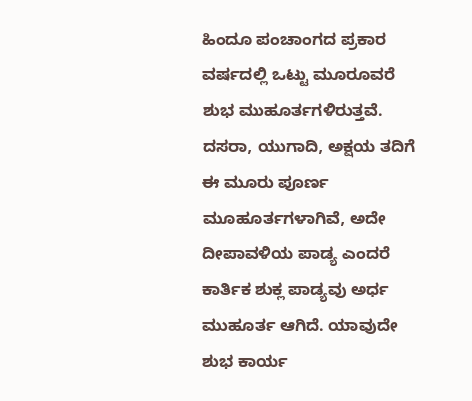ಹಿಂದೂ ಪಂಚಾಂಗದ ಪ್ರಕಾರ ವರ್ಷದಲ್ಲಿ ಒಟ್ಟು ಮೂರೂವರೆ ಶುಭ ಮುಹೂರ್ತಗಳಿರುತ್ತವೆ. ದಸರಾ, ಯುಗಾದಿ, ಅಕ್ಷಯ ತದಿಗೆ ಈ ಮೂರು ಪೂರ್ಣ ಮೂಹೂರ್ತಗಳಾಗಿವೆ, ಅದೇ ದೀಪಾವಳಿಯ ಪಾಡ್ಯ ಎಂದರೆ ಕಾರ್ತಿಕ ಶುಕ್ಲ ಪಾಡ್ಯವು ಅರ್ಧ ಮುಹೂರ್ತ ಆಗಿದೆ. ಯಾವುದೇ ಶುಭ ಕಾರ್ಯ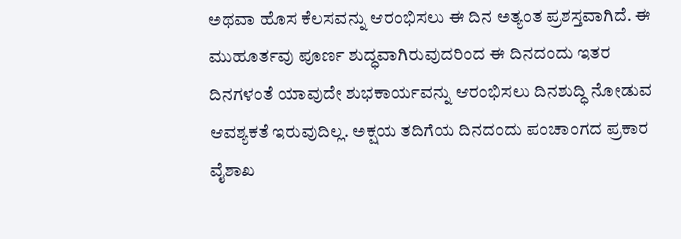ಅಥವಾ ಹೊಸ ಕೆಲಸವನ್ನು ಆರಂಭಿಸಲು ಈ ದಿನ ಅತ್ಯಂತ ಪ್ರಶಸ್ತವಾಗಿದೆ. ಈ ಮುಹೂರ್ತವು ಪೂರ್ಣ ಶುದ್ಧವಾಗಿರುವುದರಿಂದ ಈ ದಿನದಂದು ಇತರ ದಿನಗಳಂತೆ ಯಾವುದೇ ಶುಭಕಾರ್ಯವನ್ನು ಆರಂಭಿಸಲು ದಿನಶುದ್ಧಿ ನೋಡುವ ಆವಶ್ಯಕತೆ ಇರುವುದಿಲ್ಲ. ಅಕ್ಷಯ ತದಿಗೆಯ ದಿನದಂದು ಪಂಚಾಂಗದ ಪ್ರಕಾರ ವೈಶಾಖ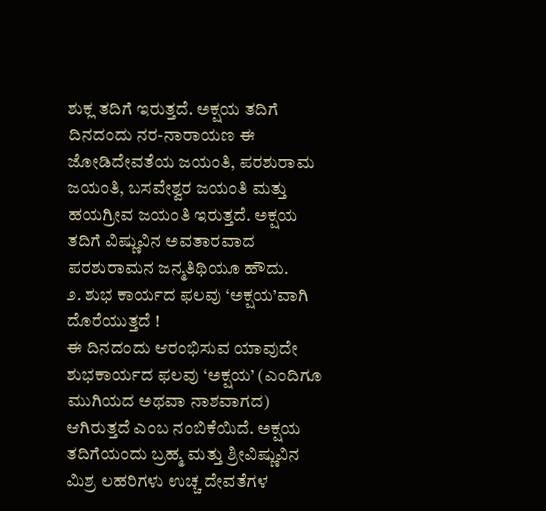ಶುಕ್ಲ ತದಿಗೆ ಇರುತ್ತದೆ. ಅಕ್ಷಯ ತದಿಗೆ ದಿನದಂದು ನರ-ನಾರಾಯಣ ಈ ಜೋಡಿದೇವತೆಯ ಜಯಂತಿ, ಪರಶುರಾಮ ಜಯಂತಿ, ಬಸವೇಶ್ವರ ಜಯಂತಿ ಮತ್ತು ಹಯಗ್ರೀವ ಜಯಂತಿ ಇರುತ್ತದೆ. ಅಕ್ಷಯ ತದಿಗೆ ವಿಷ್ಣುವಿನ ಅವತಾರವಾದ ಪರಶುರಾಮನ ಜನ್ಮತಿಥಿಯೂ ಹೌದು.
೨. ಶುಭ ಕಾರ್ಯದ ಫಲವು ‘ಅಕ್ಷಯ’ವಾಗಿ ದೊರೆಯುತ್ತದೆ !
ಈ ದಿನದಂದು ಆರಂಭಿಸುವ ಯಾವುದೇ ಶುಭಕಾರ್ಯದ ಫಲವು ‘ಅಕ್ಷಯ’ (ಎಂದಿಗೂ ಮುಗಿಯದ ಅಥವಾ ನಾಶವಾಗದ) ಆಗಿರುತ್ತದೆ ಎಂಬ ನಂಬಿಕೆಯಿದೆ. ಅಕ್ಷಯ ತದಿಗೆಯಂದು ಬ್ರಹ್ಮ ಮತ್ತು ಶ್ರೀವಿಷ್ಣುವಿನ ಮಿಶ್ರ ಲಹರಿಗಳು ಉಚ್ಚ ದೇವತೆಗಳ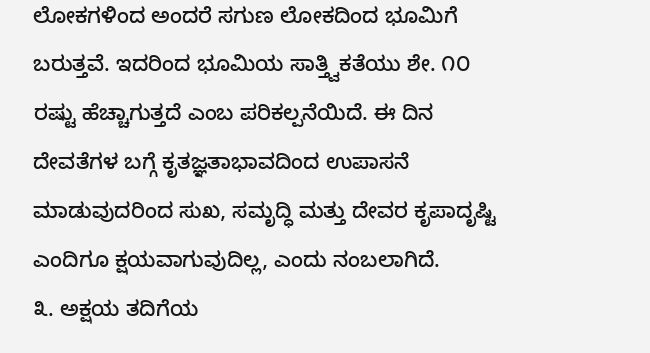ಲೋಕಗಳಿಂದ ಅಂದರೆ ಸಗುಣ ಲೋಕದಿಂದ ಭೂಮಿಗೆ ಬರುತ್ತವೆ. ಇದರಿಂದ ಭೂಮಿಯ ಸಾತ್ತ್ವಿಕತೆಯು ಶೇ. ೧೦ ರಷ್ಟು ಹೆಚ್ಚಾಗುತ್ತದೆ ಎಂಬ ಪರಿಕಲ್ಪನೆಯಿದೆ. ಈ ದಿನ ದೇವತೆಗಳ ಬಗ್ಗೆ ಕೃತಜ್ಞತಾಭಾವದಿಂದ ಉಪಾಸನೆ ಮಾಡುವುದರಿಂದ ಸುಖ, ಸಮೃದ್ಧಿ ಮತ್ತು ದೇವರ ಕೃಪಾದೃಷ್ಟಿ ಎಂದಿಗೂ ಕ್ಷಯವಾಗುವುದಿಲ್ಲ, ಎಂದು ನಂಬಲಾಗಿದೆ.
೩. ಅಕ್ಷಯ ತದಿಗೆಯ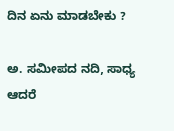ದಿನ ಏನು ಮಾಡಬೇಕು ?

ಅ. ಸಮೀಪದ ನದಿ, ಸಾಧ್ಯ ಆದರೆ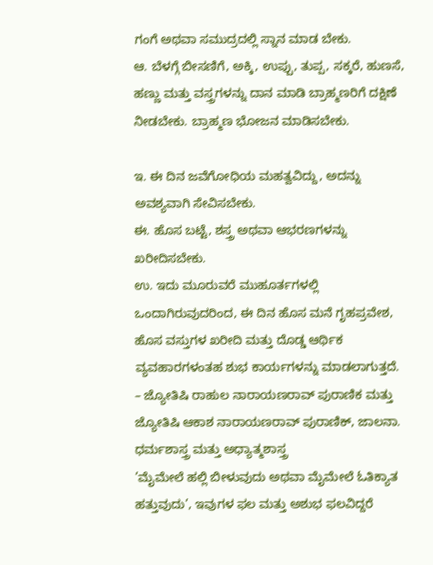ಗಂಗೆ ಅಥವಾ ಸಮುದ್ರದಲ್ಲಿ ಸ್ನಾನ ಮಾಡ ಬೇಕು.
ಆ. ಬೆಳಗ್ಗೆ ಬೀಸಣಿಗೆ, ಅಕ್ಕಿ, ಉಪ್ಪು, ತುಪ್ಪ, ಸಕ್ಕರೆ, ಹುಣಸೆ, ಹಣ್ಣು ಮತ್ತು ವಸ್ತ್ರಗಳನ್ನು ದಾನ ಮಾಡಿ ಬ್ರಾಹ್ಮಣರಿಗೆ ದಕ್ಷಿಣೆ ನೀಡಬೇಕು. ಬ್ರಾಹ್ಮಣ ಭೋಜನ ಮಾಡಿಸಬೇಕು.

ಇ. ಈ ದಿನ ಜವೆಗೋಧಿಯ ಮಹತ್ವವಿದ್ದು, ಅದನ್ನು ಅವಶ್ಯವಾಗಿ ಸೇವಿಸಬೇಕು.
ಈ. ಹೊಸ ಬಟ್ಟೆ, ಶಸ್ತ್ರ ಅಥವಾ ಆಭರಣಗಳನ್ನು ಖರೀದಿಸಬೇಕು.
ಉ. ಇದು ಮೂರುವರೆ ಮುಹೂರ್ತಗಳಲ್ಲಿ ಒಂದಾಗಿರುವುದರಿಂದ, ಈ ದಿನ ಹೊಸ ಮನೆ ಗೃಹಪ್ರವೇಶ, ಹೊಸ ವಸ್ತುಗಳ ಖರೀದಿ ಮತ್ತು ದೊಡ್ಡ ಆರ್ಥಿಕ ವ್ಯವಹಾರಗಳಂತಹ ಶುಭ ಕಾರ್ಯಗಳನ್ನು ಮಾಡಲಾಗುತ್ತದೆ.
– ಜ್ಯೋತಿಷಿ ರಾಹುಲ ನಾರಾಯಣರಾವ್ ಪುರಾಣಿಕ ಮತ್ತು ಜ್ಯೋತಿಷಿ ಆಕಾಶ ನಾರಾಯಣರಾವ್ ಪುರಾಣಿಕ್, ಜಾಲನಾ.
ಧರ್ಮಶಾಸ್ತ್ರ ಮತ್ತು ಅಧ್ಯಾತ್ಮಶಾಸ್ತ್ರ
’ಮೈಮೇಲೆ ಹಲ್ಲಿ ಬೀಳುವುದು ಅಥವಾ ಮೈಮೇಲೆ ಓತಿಕ್ಯಾತ ಹತ್ತುವುದು’, ಇವುಗಳ ಫಲ ಮತ್ತು ಅಶುಭ ಫಲವಿದ್ದರೆ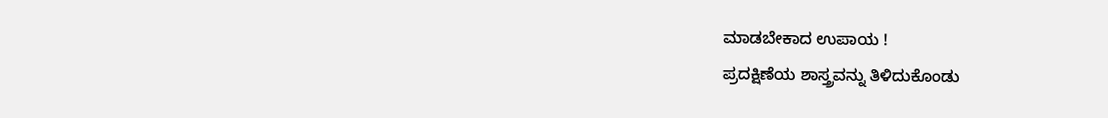ಮಾಡಬೇಕಾದ ಉಪಾಯ !
ಪ್ರದಕ್ಷಿಣೆಯ ಶಾಸ್ತ್ರವನ್ನು ತಿಳಿದುಕೊಂಡು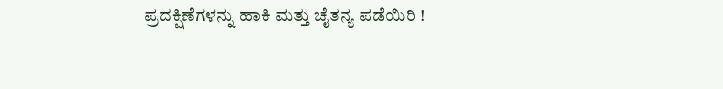ಪ್ರದಕ್ಷಿಣೆಗಳನ್ನು ಹಾಕಿ ಮತ್ತು ಚೈತನ್ಯ ಪಡೆಯಿರಿ !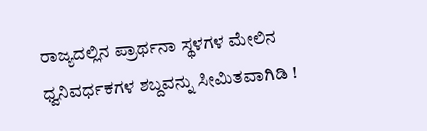ರಾಜ್ಯದಲ್ಲಿನ ಪ್ರಾರ್ಥನಾ ಸ್ಥಳಗಳ ಮೇಲಿನ ಧ್ವನಿವರ್ಧಕಗಳ ಶಬ್ದವನ್ನು ಸೀಮಿತವಾಗಿಡಿ !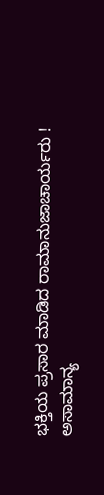ಭಕ್ತಿಯ ಪ್ರಸಾರ ಮಾಡಿದ ರಾಮಾನುಜಾಚಾರ್ಯರು !
ಅಸಾಮಾನ್ಯ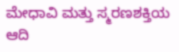ಮೇಧಾವಿ ಮತ್ತು ಸ್ಮರಣಶಕ್ತಿಯ ಆದಿ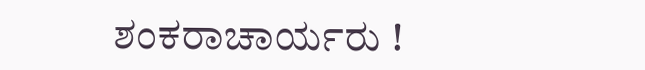ಶಂಕರಾಚಾರ್ಯರು !